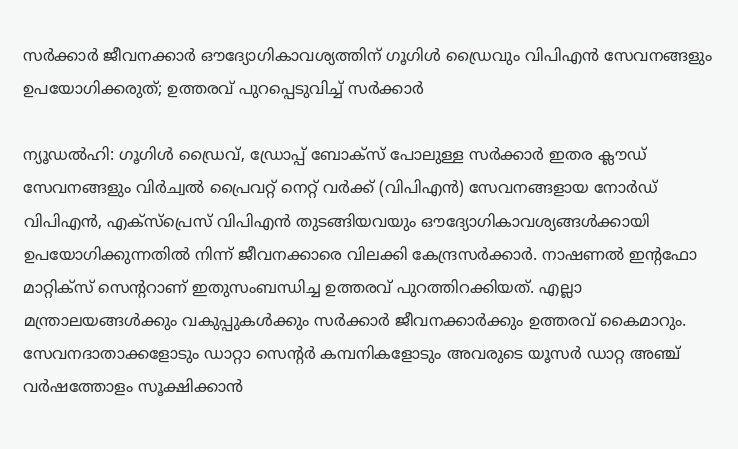സർക്കാർ ജീവനക്കാർ ഔദ്യോഗികാവശ്യത്തിന് ഗൂഗിൾ ഡ്രൈവും വിപിഎൻ സേവനങ്ങളും ഉപയോഗിക്കരുത്; ഉത്തരവ് പുറപ്പെടുവിച്ച് സർക്കാർ

ന്യൂഡൽഹി: ഗൂഗിൾ ഡ്രൈവ്, ഡ്രോപ്പ് ബോക്സ് പോലുള്ള സർക്കാർ ഇതര ക്ലൗഡ് സേവനങ്ങളും വിർച്വൽ പ്രൈവറ്റ് നെറ്റ് വർക്ക് (വിപിഎൻ) സേവനങ്ങളായ നോർഡ് വിപിഎൻ, എക്സ്പ്രെസ് വിപിഎൻ തുടങ്ങിയവയും ഔദ്യോഗികാവശ്യങ്ങൾക്കായി ഉപയോഗിക്കുന്നതിൽ നിന്ന് ജീവനക്കാരെ വിലക്കി കേന്ദ്രസർക്കാർ. നാഷണൽ ഇന്റഫോ മാറ്റിക്സ് സെന്ററാണ് ഇതുസംബന്ധിച്ച ഉത്തരവ് പുറത്തിറക്കിയത്. എല്ലാ മന്ത്രാലയങ്ങൾക്കും വകുപ്പുകൾക്കും സർക്കാർ ജീവനക്കാർക്കും ഉത്തരവ് കൈമാറും. സേവനദാതാക്കളോടും ഡാറ്റാ സെന്റർ കമ്പനികളോടും അവരുടെ യൂസർ ഡാറ്റ അഞ്ച് വർഷത്തോളം സൂക്ഷിക്കാൻ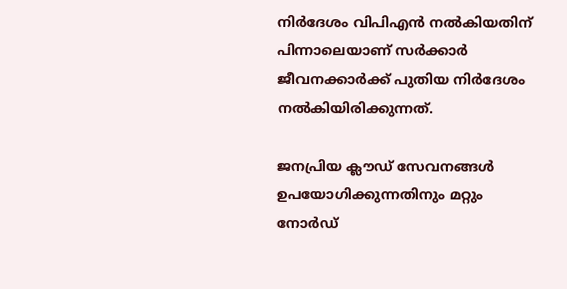നിർദേശം വിപിഎൻ നൽകിയതിന് പിന്നാലെയാണ് സർക്കാർ ജീവനക്കാർക്ക് പുതിയ നിർദേശം നൽകിയിരിക്കുന്നത്.

ജനപ്രിയ ക്ലൗഡ് സേവനങ്ങൾ ഉപയോഗിക്കുന്നതിനും മറ്റും നോർഡ്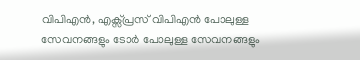വിപിഎൻ, എക്സ്പ്രസ് വിപിഎൻ പോലുള്ള സേവനങ്ങളും ടോർ പോലുള്ള സേവനങ്ങളും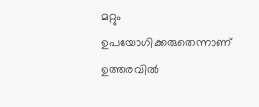മറ്റും ഉപയോഗിക്കരുതെന്നാണ് ഉത്തരവിൽ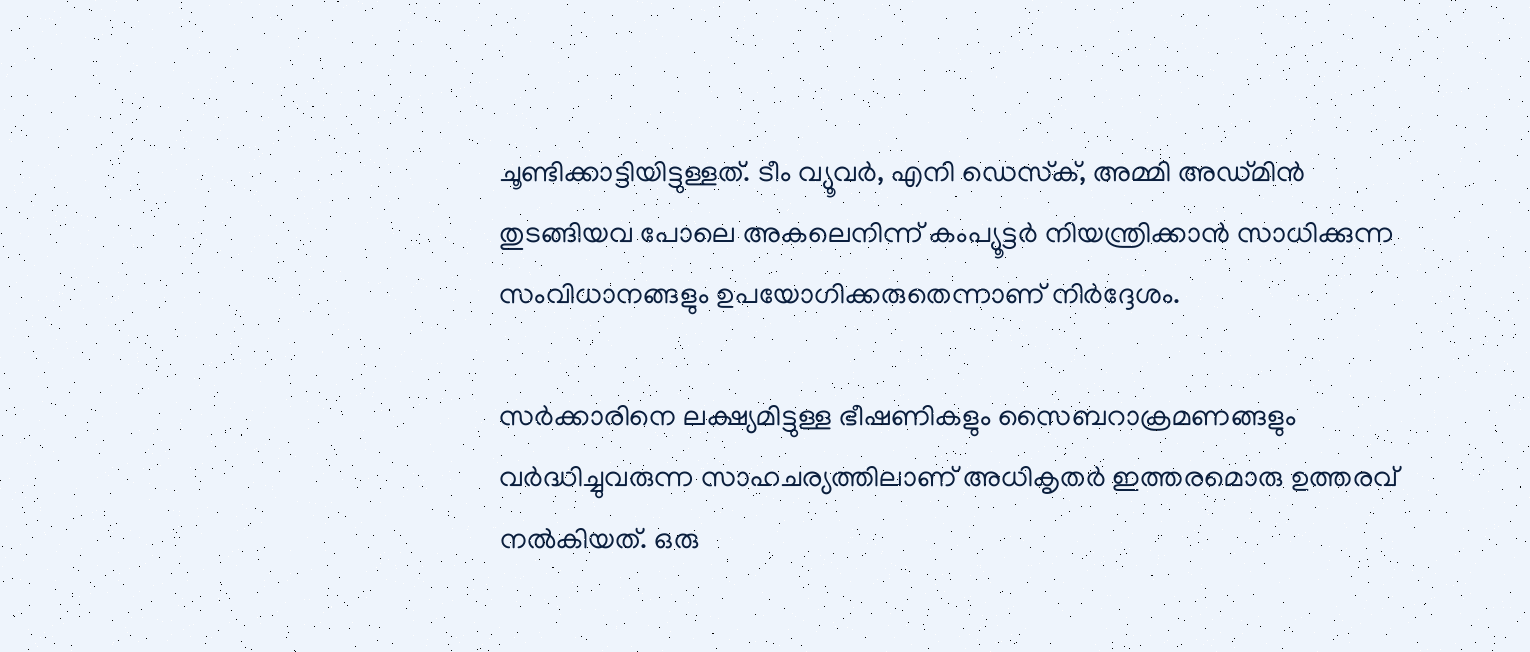ചൂണ്ടിക്കാട്ടിയിട്ടുള്ളത്. ടീം വ്യൂവർ, എനി ഡെസ്‌ക്, അമ്മി അഡ്മിൻ തുടങ്ങിയവ പോലെ അകലെനിന്ന് കംപ്യൂട്ടർ നിയന്ത്രിക്കാൻ സാധിക്കുന്ന സംവിധാനങ്ങളും ഉപയോഗിക്കരുതെന്നാണ് നിർദ്ദേശം.

സർക്കാരിനെ ലക്ഷ്യമിട്ടുള്ള ഭീഷണികളും സൈബറാക്രമണങ്ങളും വർദ്ധിച്ചുവരുന്ന സാഹചര്യത്തിലാണ് അധികൃതർ ഇത്തരമൊരു ഉത്തരവ് നൽകിയത്. ഒരു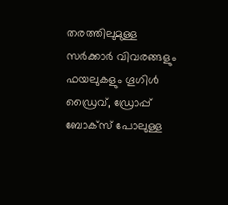തരത്തിലുമുള്ള സർക്കാർ വിവരങ്ങളും ഫയലുകളും ഗൂഗിൾ ഡ്രൈവ്, ഡ്രോപ്പ് ബോക്സ് പോലുള്ള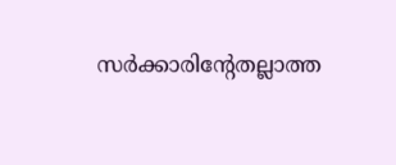സർക്കാരിന്റേതല്ലാത്ത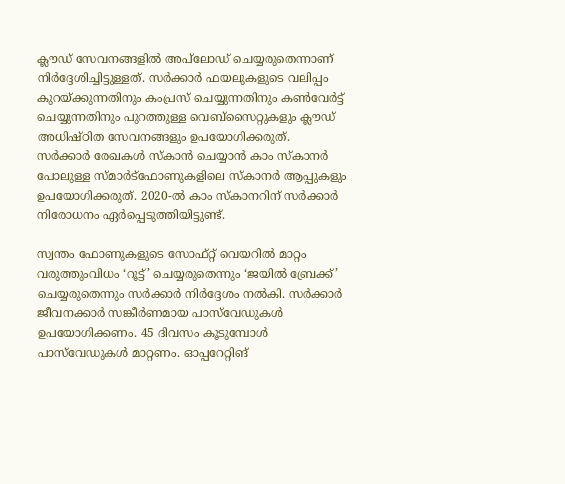ക്ലൗഡ് സേവനങ്ങളിൽ അപ്‌ലോഡ് ചെയ്യരുതെന്നാണ് നിർദ്ദേശിച്ചിട്ടുള്ളത്. സർക്കാർ ഫയലുകളുടെ വലിപ്പം കുറയ്ക്കുന്നതിനും കംപ്രസ് ചെയ്യുന്നതിനും കൺവേർട്ട് ചെയ്യുന്നതിനും പുറത്തുള്ള വെബ്സൈറ്റുകളും ക്ലൗഡ് അധിഷ്ഠിത സേവനങ്ങളും ഉപയോഗിക്കരുത്. സർക്കാർ രേഖകൾ സ്‌കാൻ ചെയ്യാൻ കാം സ്‌കാനർ പോലുള്ള സ്മാർട്ഫോണുകളിലെ സ്‌കാനർ ആപ്പുകളും ഉപയോഗിക്കരുത്. 2020-ൽ കാം സ്‌കാനറിന് സർക്കാർ നിരോധനം ഏർപ്പെടുത്തിയിട്ടുണ്ട്.

സ്വന്തം ഫോണുകളുടെ സോഫ്റ്റ് വെയറിൽ മാറ്റം വരുത്തുംവിധം ‘റൂട്ട്’ ചെയ്യരുതെന്നും ‘ജയിൽ ബ്രേക്ക്’ ചെയ്യരുതെന്നും സർക്കാർ നിർദ്ദേശം നൽകി. സർക്കാർ ജീവനക്കാർ സങ്കീർണമായ പാസ്‌വേഡുകൾ ഉപയോഗിക്കണം. 45 ദിവസം കൂടുമ്പോൾ പാസ്‌വേഡുകൾ മാറ്റണം. ഓപ്പറേറ്റിങ്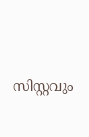സിസ്റ്റവും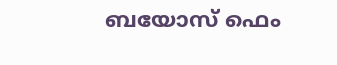ബയോസ് ഫെം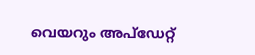വെയറും അപ്ഡേറ്റ്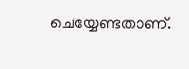ചെയ്യേണ്ടതാണ്.